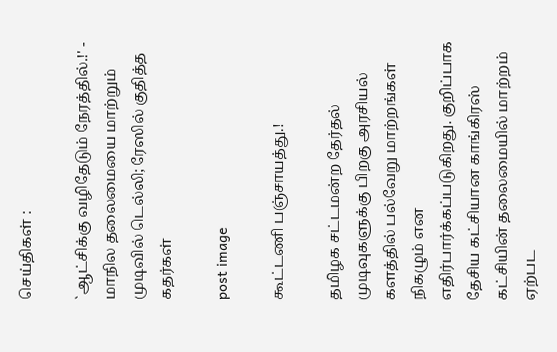செய்திகள் :

`ஆட்சிக்கு வழிதேடும் நேரத்தில்.!' - மாநில தலைமையை மாற்றும் முடிவில் டெல்லி; ரேஸில் குதித்த கதர்கள்

post image

கூட்டணி பஞ்சாயத்து.!

தமிழக சட்டமன்ற தேர்தல் முடிவுகளுக்கு பிறகு அரசியல் களத்தில் பல்வேறு மாற்றங்கள் நிகழும் என எதிர்பார்க்கப்படுகிறது. குறிப்பாக தேசிய கட்சியான காங்கிரஸ் கட்சியின் தலைமையில் மாற்றம் ஏற்பட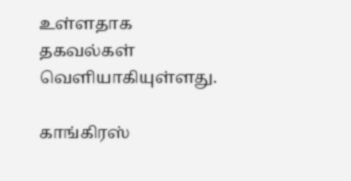உள்ளதாக தகவல்கள் வெளியாகியுள்ளது.

காங்கிரஸ்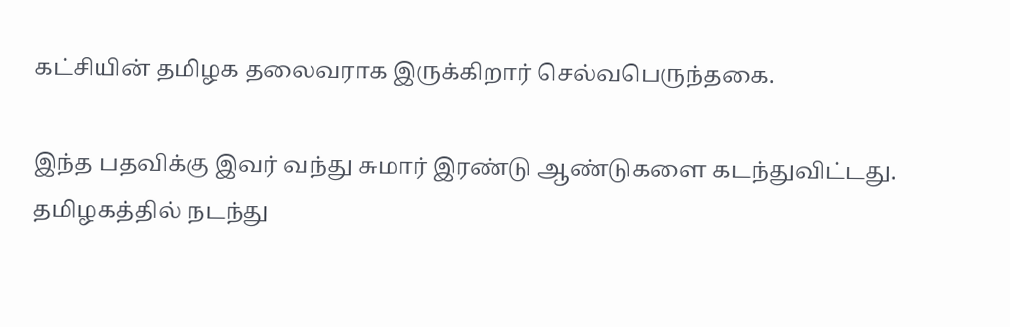கட்சியின் தமிழக தலைவராக இருக்கிறார் செல்வபெருந்தகை.

இந்த பதவிக்கு இவர் வந்து சுமார் இரண்டு ஆண்டுகளை கடந்துவிட்டது. தமிழகத்தில் நடந்து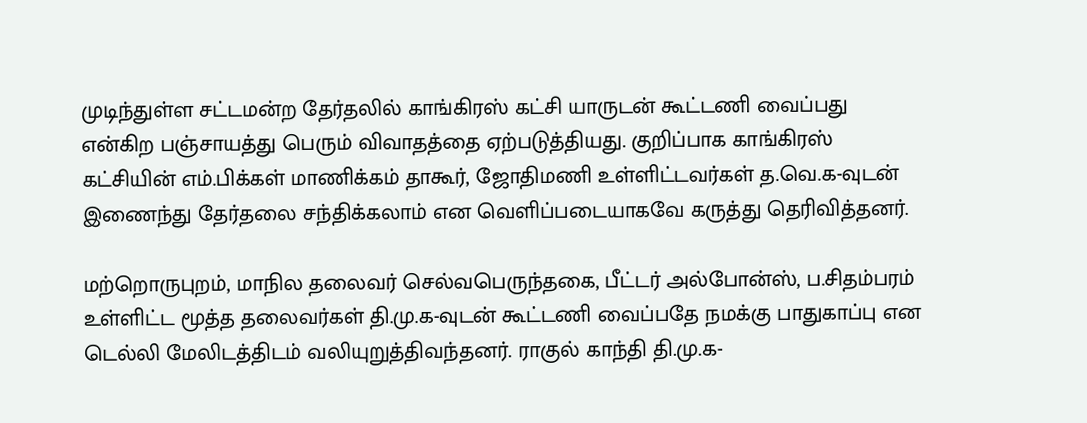முடிந்துள்ள சட்டமன்ற தேர்தலில் காங்கிரஸ் கட்சி யாருடன் கூட்டணி வைப்பது என்கிற பஞ்சாயத்து பெரும் விவாதத்தை ஏற்படுத்தியது. குறிப்பாக காங்கிரஸ் கட்சியின் எம்.பிக்கள் மாணிக்கம் தாகூர், ஜோதிமணி உள்ளிட்டவர்கள் த.வெ.க-வுடன் இணைந்து தேர்தலை சந்திக்கலாம் என வெளிப்படையாகவே கருத்து தெரிவித்தனர்.

மற்றொருபுறம், மாநில தலைவர் செல்வபெருந்தகை, பீட்டர் அல்போன்ஸ், ப.சிதம்பரம் உள்ளிட்ட மூத்த தலைவர்கள் தி.மு.க-வுடன் கூட்டணி வைப்பதே நமக்கு பாதுகாப்பு என டெல்லி மேலிடத்திடம் வலியுறுத்திவந்தனர். ராகுல் காந்தி தி.மு.க-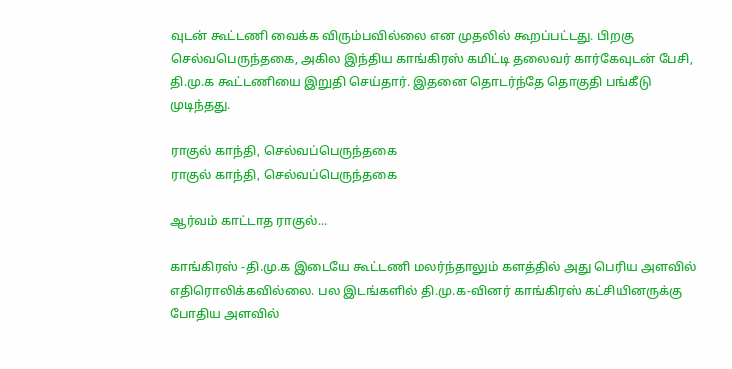வுடன் கூட்டணி வைக்க விரும்பவில்லை என முதலில் கூறப்பட்டது. பிறகு செல்வபெருந்தகை, அகில இந்திய காங்கிரஸ் கமிட்டி தலைவர் கார்கேவுடன் பேசி, தி.மு.க கூட்டணியை இறுதி செய்தார். இதனை தொடர்ந்தே தொகுதி பங்கீடு முடிந்தது.

ராகுல் காந்தி, செல்வப்பெருந்தகை
ராகுல் காந்தி, செல்வப்பெருந்தகை

ஆர்வம் காட்டாத ராகுல்...

காங்கிரஸ் -தி.மு.க இடையே கூட்டணி மலர்ந்தாலும் களத்தில் அது பெரிய அளவில் எதிரொலிக்கவில்லை. பல இடங்களில் தி.மு.க-வினர் காங்கிரஸ் கட்சியினருக்கு போதிய அளவில்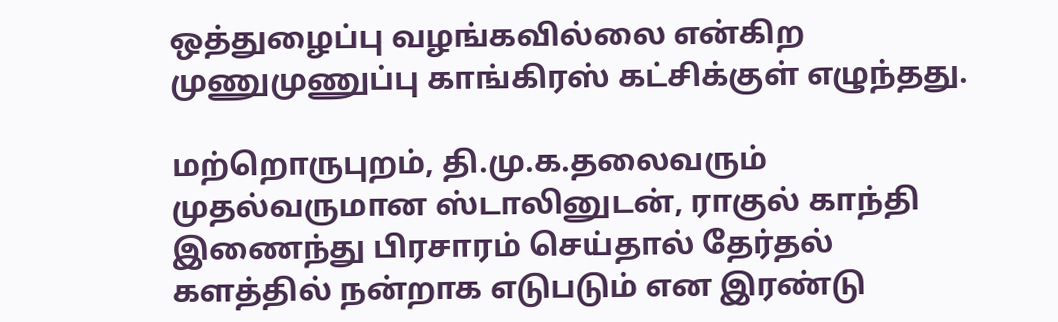ஒத்துழைப்பு வழங்கவில்லை என்கிற முணுமுணுப்பு காங்கிரஸ் கட்சிக்குள் எழுந்தது.

மற்றொருபுறம், தி.மு.க.தலைவரும் முதல்வருமான ஸ்டாலினுடன், ராகுல் காந்தி இணைந்து பிரசாரம் செய்தால் தேர்தல் களத்தில் நன்றாக எடுபடும் என இரண்டு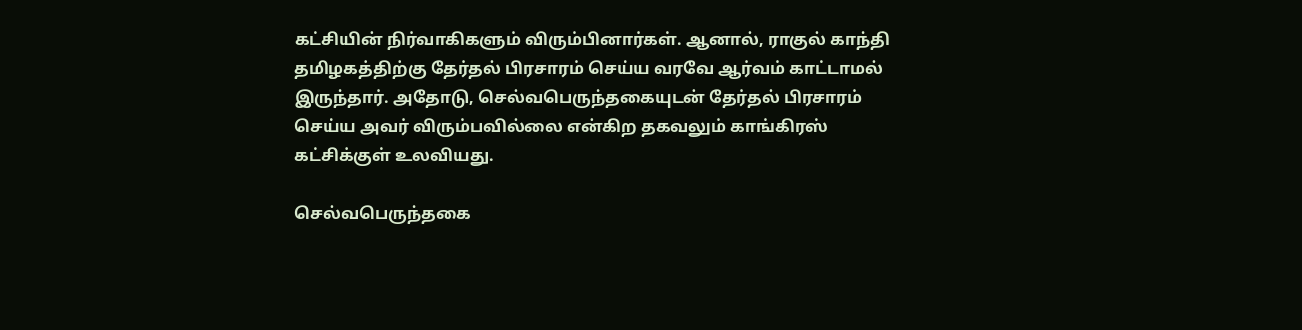கட்சியின் நிர்வாகிகளும் விரும்பினார்கள். ஆனால், ராகுல் காந்தி தமிழகத்திற்கு தேர்தல் பிரசாரம் செய்ய வரவே ஆர்வம் காட்டாமல் இருந்தார். அதோடு, செல்வபெருந்தகையுடன் தேர்தல் பிரசாரம் செய்ய அவர் விரும்பவில்லை என்கிற தகவலும் காங்கிரஸ் கட்சிக்குள் உலவியது.

செல்வபெருந்தகை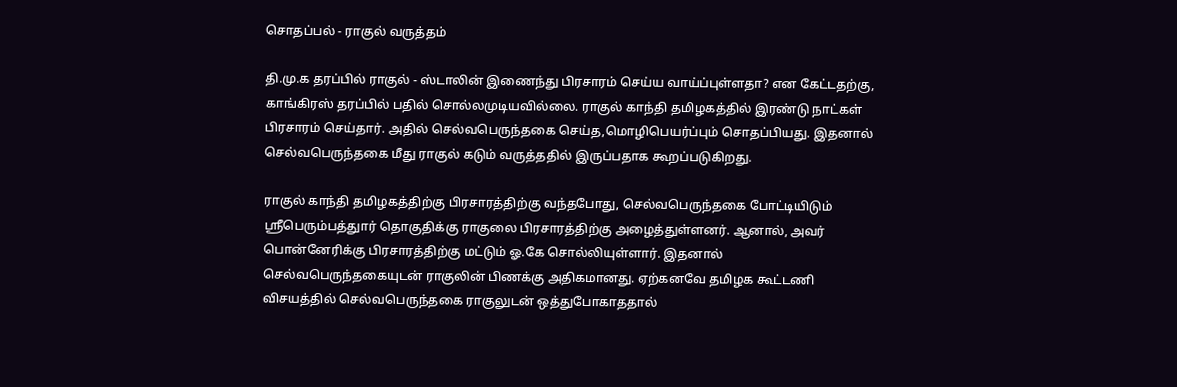சொதப்பல் - ராகுல் வருத்தம்

தி.மு.க தரப்பில் ராகுல் - ஸ்டாலின் இணைந்து பிரசாரம் செய்ய வாய்ப்புள்ளதா? என கேட்டதற்கு, காங்கிரஸ் தரப்பில் பதில் சொல்லமுடியவில்லை. ராகுல் காந்தி தமிழகத்தில் இரண்டு நாட்கள் பிரசாரம் செய்தார். அதில் செல்வபெருந்தகை செய்த,மொழிபெயர்ப்பும் சொதப்பியது. இதனால் செல்வபெருந்தகை மீது ராகுல் கடும் வருத்ததில் இருப்பதாக கூறப்படுகிறது.

ராகுல் காந்தி தமிழகத்திற்கு பிரசாரத்திற்கு வந்தபோது, செல்வபெருந்தகை போட்டியிடும் ஸ்ரீபெரும்பத்துார் தொகுதிக்கு ராகுலை பிரசாரத்திற்கு அழைத்துள்ளனர். ஆனால், அவர் பொன்னேரிக்கு பிரசாரத்திற்கு மட்டும் ஓ.கே சொல்லியுள்ளார். இதனால் செல்வபெருந்தகையுடன் ராகுலின் பிணக்கு அதிகமானது. ஏற்கனவே தமிழக கூட்டணி விசயத்தில் செல்வபெருந்தகை ராகுலுடன் ஒத்துபோகாததால்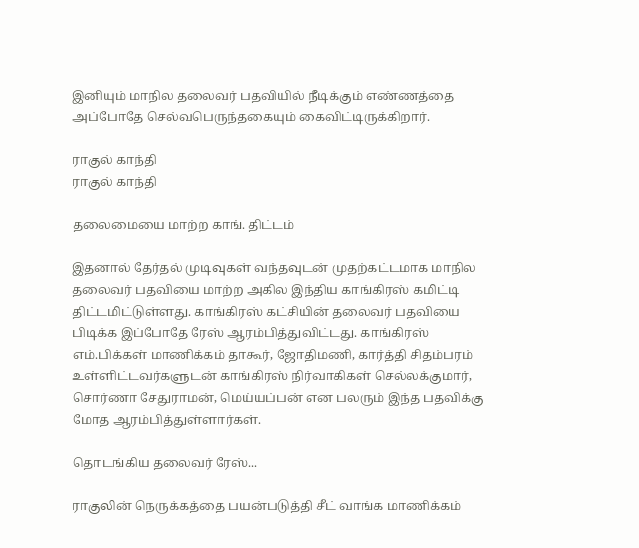இனியும் மாநில தலைவர் பதவியில் நீடிக்கும் எண்ணத்தை அப்போதே செல்வபெருந்தகையும் கைவிட்டிருக்கிறார்.

ராகுல் காந்தி
ராகுல் காந்தி

தலைமையை மாற்ற காங். திட்டம்

இதனால் தேர்தல் முடிவுகள் வந்தவுடன் முதற்கட்டமாக மாநில தலைவர் பதவியை மாற்ற அகில இந்திய காங்கிரஸ் கமிட்டி திட்டமிட்டுள்ளது. காங்கிரஸ் கட்சியின் தலைவர் பதவியை பிடிக்க இப்போதே ரேஸ் ஆரம்பித்துவிட்டது. காங்கிரஸ் எம்.பிக்கள் மாணிக்கம் தாகூர், ஜோதிமணி, கார்த்தி சிதம்பரம் உள்ளிட்டவர்களுடன் காங்கிரஸ் நிர்வாகிகள் செல்லக்குமார், சொர்ணா சேதுராமன், மெய்யப்பன் என பலரும் இந்த பதவிக்கு மோத ஆரம்பித்துள்ளார்கள்.

தொடங்கிய தலைவர் ரேஸ்...

ராகுலின் நெருக்கத்தை பயன்படுத்தி சீட் வாங்க மாணிக்கம்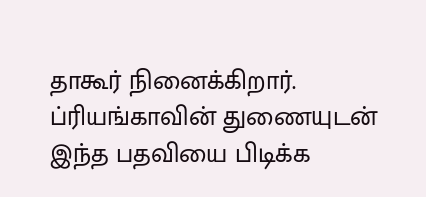தாகூர் நினைக்கிறார். ப்ரியங்காவின் துணையுடன் இந்த பதவியை பிடிக்க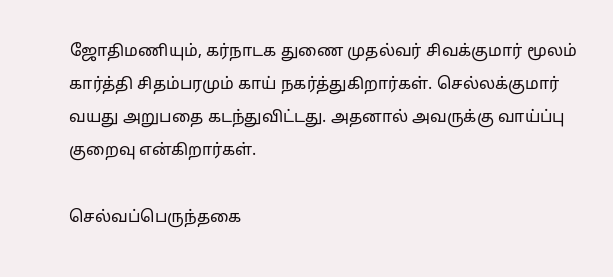ஜோதிமணியும், கர்நாடக துணை முதல்வர் சிவக்குமார் மூலம் கார்த்தி சிதம்பரமும் காய் நகர்த்துகிறார்கள். செல்லக்குமார் வயது அறுபதை கடந்துவிட்டது. அதனால் அவருக்கு வாய்ப்பு குறைவு என்கிறார்கள்.

செல்வப்பெருந்தகை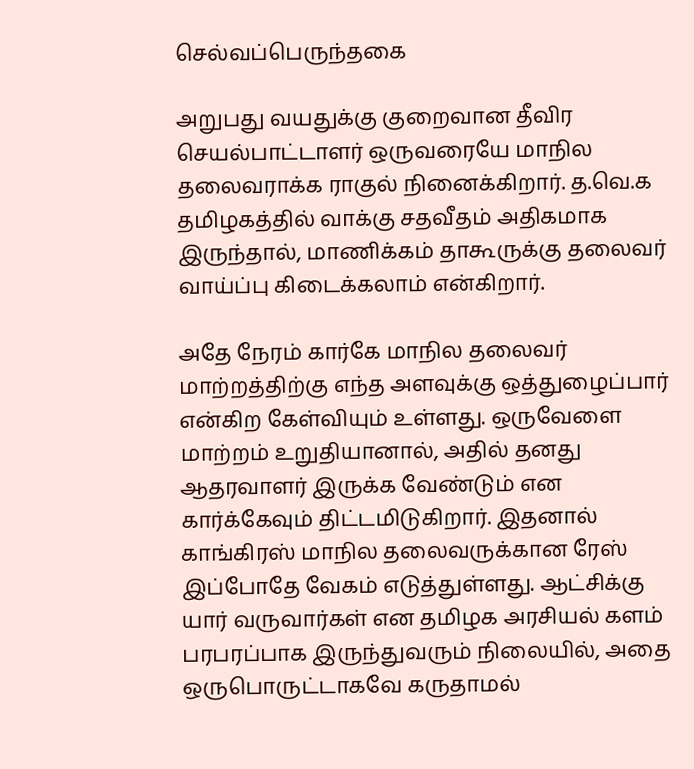செல்வப்பெருந்தகை

அறுபது வயதுக்கு குறைவான தீவிர செயல்பாட்டாளர் ஒருவரையே மாநில தலைவராக்க ராகுல் நினைக்கிறார். த.வெ.க தமிழகத்தில் வாக்கு சதவீதம் அதிகமாக இருந்தால், மாணிக்கம் தாகூருக்கு தலைவர் வாய்ப்பு கிடைக்கலாம் என்கிறார்.

அதே நேரம் கார்கே மாநில தலைவர் மாற்றத்திற்கு எந்த அளவுக்கு ஒத்துழைப்பார் என்கிற கேள்வியும் உள்ளது. ஒருவேளை மாற்றம் உறுதியானால், அதில் தனது ஆதரவாளர் இருக்க வேண்டும் என கார்க்கேவும் திட்டமிடுகிறார். இதனால் காங்கிரஸ் மாநில தலைவருக்கான ரேஸ் இப்போதே வேகம் எடுத்துள்ளது. ஆட்சிக்கு யார் வருவார்கள் என தமிழக அரசியல் களம் பரபரப்பாக இருந்துவரும் நிலையில், அதை ஒருபொருட்டாகவே கருதாமல்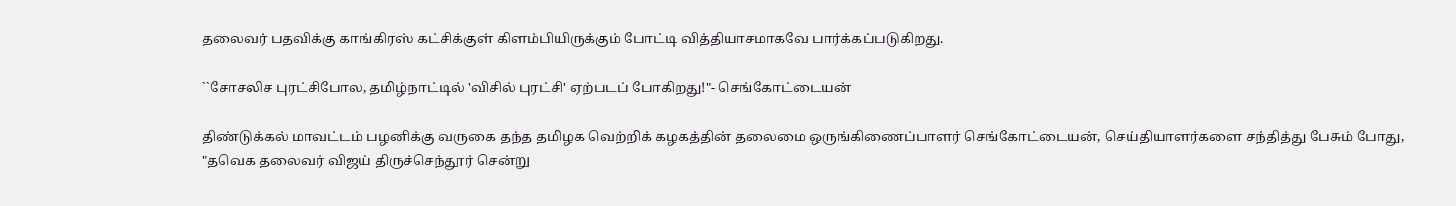தலைவர் பதவிக்கு காங்கிரஸ் கட்சிக்குள் கிளம்பியிருக்கும் போட்டி வித்தியாசமாகவே பார்க்கப்படுகிறது.

``சோசலிச புரட்சிபோல, தமிழ்நாட்டில் 'விசில் புரட்சி' ஏற்படப் போகிறது!"- செங்கோட்டையன்

திண்டுக்கல் மாவட்டம் பழனிக்கு வருகை தந்த தமிழக வெற்றிக் கழகத்தின் தலைமை ஒருங்கிணைப்பாளர் செங்கோட்டையன், செய்தியாளர்களை சந்தித்து பேசும் போது, "தவெக தலைவர் விஜய் திருச்செந்தூர் சென்று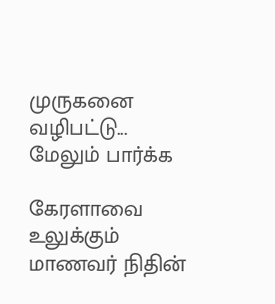முருகனை வழிபட்டு... மேலும் பார்க்க

கேரளாவை உலுக்கும் மாணவர் நிதின்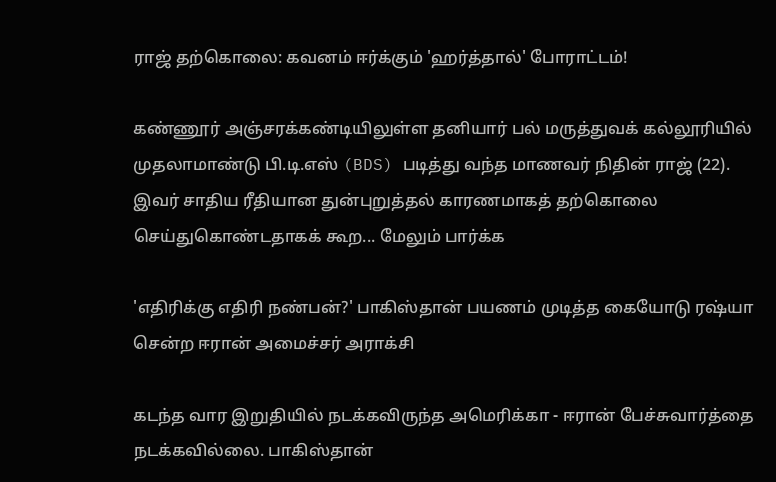ராஜ் தற்கொலை: கவனம் ஈர்க்கும் 'ஹர்த்தால்' போராட்டம்!

கண்ணூர் அஞ்சரக்கண்டியிலுள்ள தனியார் பல் மருத்துவக் கல்லூரியில் முதலாமாண்டு பி.டி.எஸ் (BDS) படித்து வந்த மாணவர் நிதின் ராஜ் (22). இவர் சாதிய ரீதியான துன்புறுத்தல் காரணமாகத் தற்கொலை செய்துகொண்டதாகக் கூற... மேலும் பார்க்க

'எதிரிக்கு எதிரி நண்பன்?' பாகிஸ்தான் பயணம் முடித்த கையோடு ரஷ்யா சென்ற ஈரான் அமைச்சர் அராக்சி

கடந்த வார இறுதியில் நடக்கவிருந்த அமெரிக்கா - ஈரான் பேச்சுவார்த்தை நடக்கவில்லை. பாகிஸ்தான்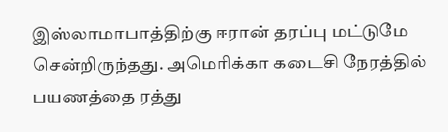இஸ்லாமாபாத்திற்கு ஈரான் தரப்பு மட்டுமே சென்றிருந்தது. அமெரிக்கா கடைசி நேரத்தில் பயணத்தை ரத்து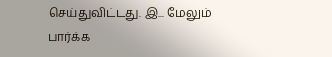செய்துவிட்டது. இ... மேலும் பார்க்க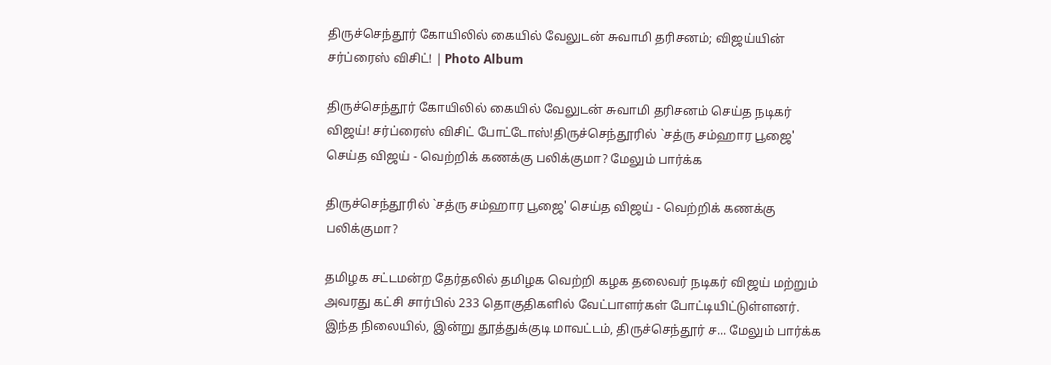திருச்செந்தூர் கோயிலில் கையில் வேலுடன் சுவாமி தரிசனம்; விஜய்யின் சர்ப்ரைஸ் விசிட்! | Photo Album

திருச்செந்தூர் கோயிலில் கையில் வேலுடன் சுவாமி தரிசனம் செய்த நடிகர் விஜய்! சர்ப்ரைஸ் விசிட் போட்டோஸ்!திருச்செந்தூரில் `சத்ரு சம்ஹார பூஜை' செய்த விஜய் - வெற்றிக் கணக்கு பலிக்குமா? மேலும் பார்க்க

திருச்செந்தூரில் `சத்ரு சம்ஹார பூஜை' செய்த விஜய் - வெற்றிக் கணக்கு பலிக்குமா?

தமிழக சட்டமன்ற தேர்தலில் தமிழக வெற்றி கழக தலைவர் நடிகர் விஜய் மற்றும் அவரது கட்சி சார்பில் 233 தொகுதிகளில் வேட்பாளர்கள் போட்டியிட்டுள்ளனர். இந்த நிலையில், இன்று தூத்துக்குடி மாவட்டம், திருச்செந்தூர் ச... மேலும் பார்க்க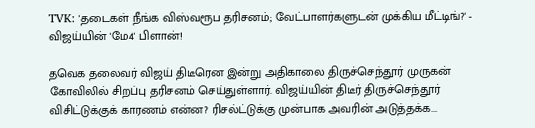TVK: 'தடைகள் நீங்க விஸ்வரூப தரிசனம்; வேட்பாளர்களுடன் முக்கிய மீட்டிங்?' - விஜய்யின் 'மே4' பிளான்!

தவெக தலைவர் விஜய் திடீரென இன்று அதிகாலை திருச்செந்தூர் முருகன் கோவிலில் சிறப்பு தரிசனம் செய்துள்ளார். விஜய்யின் திடீர் திருச்செந்தூர் விசிட்டுக்குக் காரணம் என்ன? ரிசல்ட்டுக்கு முன்பாக அவரின் அடுத்தக்க...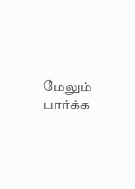மேலும் பார்க்க